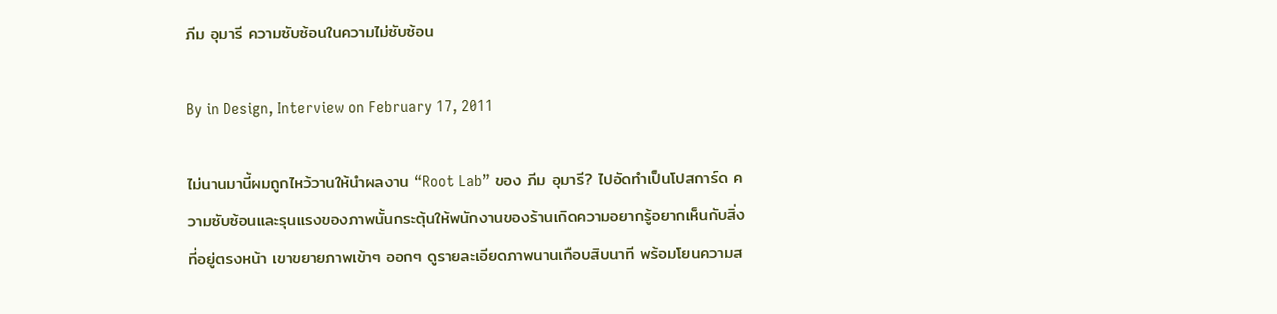ภีม อุมารี ความซับซ้อนในความไม่ซับซ้อน

By in Design, Interview on February 17, 2011

ไม่นานมานี้ผมถูกไหว้วานให้นำผลงาน “Root Lab” ของ ภีม อุมารี? ไปอัดทำเป็นโปสการ์ด ความซับซ้อนและรุนแรงของภาพนั้นกระตุ้นให้พนักงานของร้านเกิดความอยากรู้อยากเห็นกับสิ่งที่อยู่ตรงหน้า เขาขยายภาพเข้าๆ ออกๆ ดูรายละเอียดภาพนานเกือบสิบนาที พร้อมโยนความส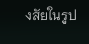งสัยในรูป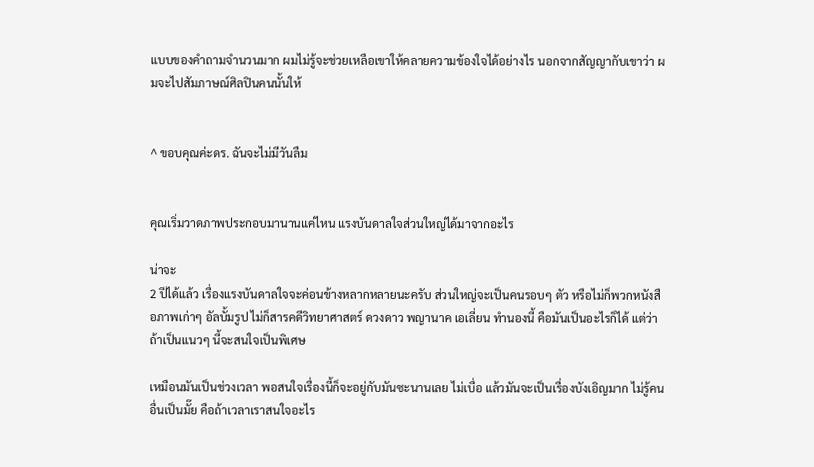แบบของคำถามจำนวนมาก ผมไม่รู้จะช่วยเหลือเขาให้คลายความข้องใจได้อย่างไร นอกจากสัญญากับเขาว่า ผมจะไปสัมภาษณ์ศิลปินคนนั้นให้


^ ขอบคุณค่ะดร. ฉันจะไม่มีวันลืม


คุณเริ่มวาดภาพประกอบมานานแค่ไหน แรงบันดาลใจส่วนใหญ่ได้มาจากอะไร

น่าจะ
2 ปีได้แล้ว เรื่องแรงบันดาลใจจะค่อนข้างหลากหลายนะครับ ส่วนใหญ่จะเป็นคนรอบๆ ตัว หรือไม่ก็พวกหนังสือภาพเก่าๆ อัลบั้มรูป ไม่ก็สารคดีวิทยาศาสตร์ ดวงดาว พญานาค เอเลี่ยน ทำนองนี้ คือมันเป็นอะไรก็ได้ แต่ว่าถ้าเป็นแนวๆ นี้จะสนใจเป็นพิเศษ

เหมือนมันเป็นช่วงเวลา พอสนใจเรื่องนี้ก็จะอยู่กับมันซะนานเลย ไม่เบื่อ แล้วมันจะเป็นเรื่องบังเอิญมาก ไม่รู้คนอื่นเป็นมั๊ย คือถ้าเวลาเราสนใจอะไร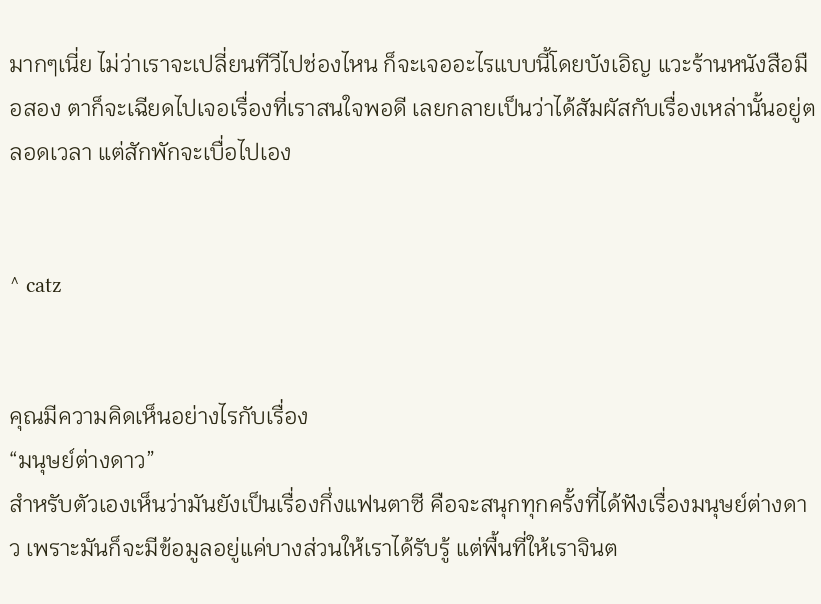มากๆเนี่ย ไม่ว่าเราจะเปลี่ยนทีวีไปช่องไหน ก็จะเจออะไรแบบนี้โดยบังเอิญ แวะร้านหนังสือมือสอง ตาก็จะเฉียดไปเจอเรื่องที่เราสนใจพอดี เลยกลายเป็นว่าได้สัมผัสกับเรื่องเหล่านั้นอยู่ตลอดเวลา แต่สักพักจะเบื่อไปเอง


^ catz


คุณมีความคิดเห็นอย่างไรกับเรื่อง
“มนุษย์ต่างดาว”
สำหรับตัวเองเห็นว่ามันยังเป็นเรื่องกึ่งแฟนตาซี คือจะสนุกทุกครั้งที่ได้ฟังเรื่องมนุษย์ต่างดาว เพราะมันก็จะมีข้อมูลอยู่แค่บางส่วนให้เราได้รับรู้ แต่พื้นที่ให้เราจินต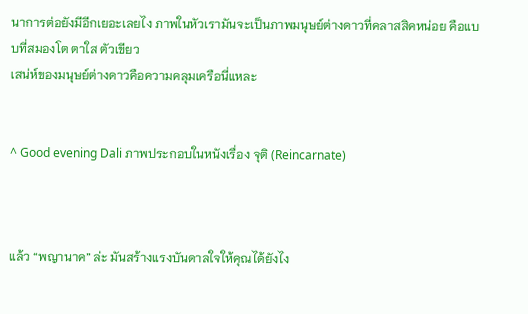นาการต่อยังมีอีกเยอะเลยไง ภาพในหัวเรามันจะเป็นภาพมนุษย์ต่างดาวที่คลาสสิคหน่อย คือแบบที่สมองโต ตาใส ตัวเขียว
เสน่ห์ของมนุษย์ต่างดาวคือความคลุมเครือนี่แหละ


^ Good evening Dali ภาพประกอบในหนังเรื่อง จุติ (Reincarnate)



แล้ว “พญานาค” ล่ะ มันสร้างแรงบันดาลใจให้คุณได้ยังไง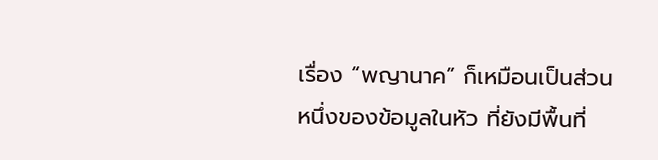เรื่อง “พญานาค” ก็เหมือนเป็นส่วนหนึ่งของข้อมูลในหัว ที่ยังมีพื้นที่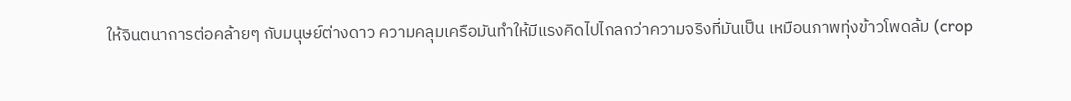ให้จินตนาการต่อคล้ายๆ กับมนุษย์ต่างดาว ความคลุมเครือมันทำให้มีแรงคิดไปไกลกว่าความจริงที่มันเป็น เหมือนภาพทุ่งข้าวโพดล้ม (crop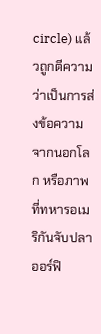circle) แล้วถูกตีความว่าเป็นการส่งข้อความจากนอกโลก หรือภาพที่ทหารอเมริกันจับปลา ออร์ฟิ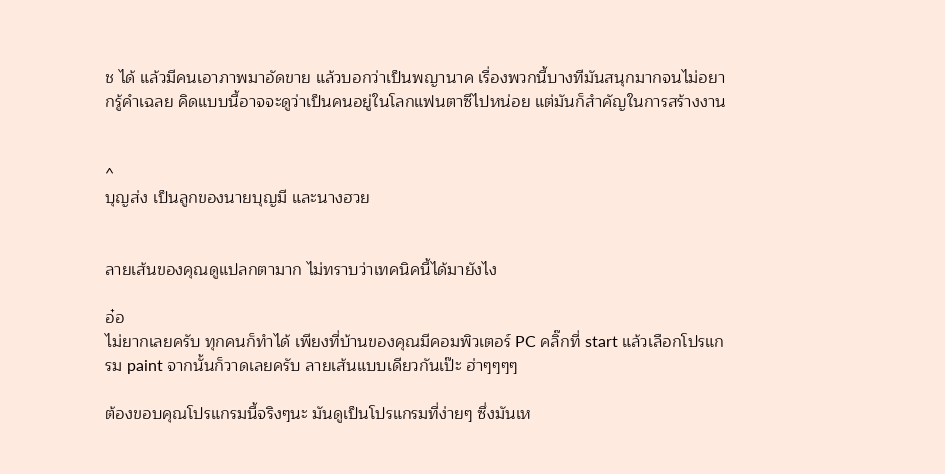ช ได้ แล้วมีคนเอาภาพมาอัดขาย แล้วบอกว่าเป็นพญานาค เรื่องพวกนี้บางทีมันสนุกมากจนไม่อยากรู้คำเฉลย คิดแบบนี้อาจจะดูว่าเป็นคนอยู่ในโลกแฟนตาซีไปหน่อย แต่มันก็สำคัญในการสร้างงาน


^
บุญส่ง เป็นลูกของนายบุญมี และนางฮวย


ลายเส้นของคุณดูแปลกตามาก ไม่ทราบว่าเทคนิคนี้ได้มายังไง

อ๋อ
ไม่ยากเลยครับ ทุกคนก็ทำได้ เพียงที่บ้านของคุณมีคอมพิวเตอร์ PC คลิ๊กที่ start แล้วเลือกโปรแกรม paint จากนั้นก็วาดเลยครับ ลายเส้นแบบเดียวกันเป๊ะ ฮ่าๆๆๆๆ

ต้องขอบคุณโปรแกรมนี้จริงๆนะ มันดูเป็นโปรแกรมที่ง่ายๆ ซึ่งมันเห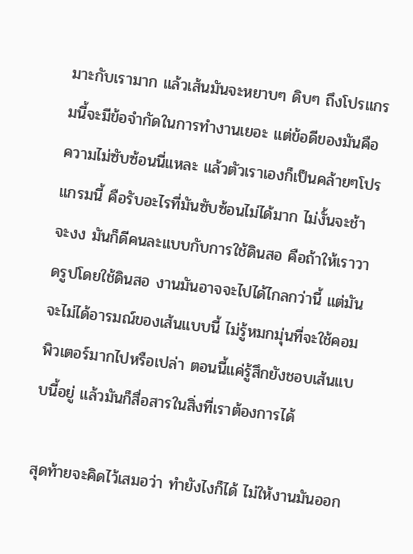มาะกับเรามาก แล้วเส้นมันจะหยาบๆ ดิบๆ ถึงโปรแกรมนี้จะมีข้อจำกัดในการทำงานเยอะ แต่ข้อดีของมันคือความไม่ซับซ้อนนี่แหละ แล้วตัวเราเองก็เป็นคล้ายๆโปรแกรมนี้ คือรับอะไรที่มันซับซ้อนไม่ได้มาก ไม่งั้นจะช้า จะงง มันก็ดีคนละแบบกับการใช้ดินสอ คือถ้าให้เราวาดรูปโดยใช้ดินสอ งานมันอาจจะไปได้ไกลกว่านี้ แต่มันจะไม่ได้อารมณ์ของเส้นแบบนี้ ไม่รู้หมกมุ่นที่จะใช้คอมพิวเตอร์มากไปหรือเปล่า ตอนนี้แค่รู้สึกยังชอบเส้นแบบนี้อยู่ แล้วมันก็สื่อสารในสิ่งที่เราต้องการได้

สุดท้ายจะคิดไว้เสมอว่า ทำยังไงก็ได้ ไม่ให้งานมันออก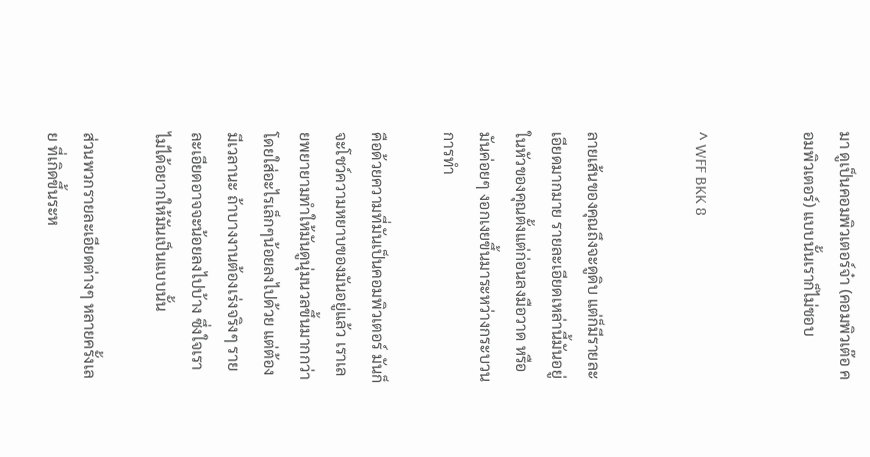มา ดูเป็นคอมพิวเตอร์จ๋า (คอมพิวเต๊อ คอมพิวเตอร์) แบบนั้นเราก็ไม่ชอบ


^ WFF BKK 8


ลายเส้นของคุณถึงจะดูดิบ แต่ก็มีรายละเอียดมากมาย รายละเอียดเหล่านี้มันอยู่ในหัวของคุณตั้งแต่ก่อนลงมือวาด หรือมันค่อยๆ งอกเงยขึ้นมาระหว่างกระบวนการทำ

คือด้วยความที่มันเป็นคอมพิวเตอร์ มันก็จะโชว์ความหยาบของมันอยู่แล้ว เราเลยพยายามทำให้มันดูนุ่มนวลขึ้นมากกว่า โดยใส่อะไรเล็กๆน้อยลงไปด้วย แต่ต้องมีเวลานะ ถ้าบางงานต้องเร่งจริงๆ รายละเอียดอาจจะน้อยลงไปบ้าง ซึ่งใจเราไม่ได้อยากให้มันเป็นแบบนั้น

ส่วนพวกรายละเอียดต่างๆ หลายครั้งเลย ที่เกิดขึ้นระห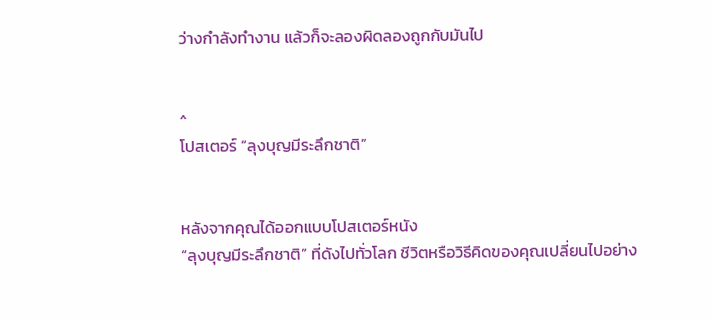ว่างกำลังทำงาน แล้วก็จะลองผิดลองถูกกับมันไป


^
โปสเตอร์ “ลุงบุญมีระลึกชาติ”


หลังจากคุณได้ออกแบบโปสเตอร์หนัง
“ลุงบุญมีระลึกชาติ” ที่ดังไปทั่วโลก ชีวิตหรือวิธีคิดของคุณเปลี่ยนไปอย่าง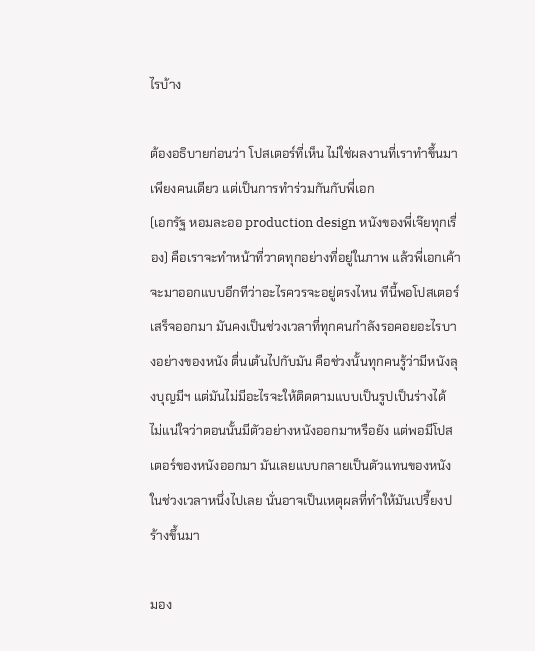ไรบ้าง

ต้องอธิบายก่อนว่า โปสเตอร์ที่เห็น ไม่ใช่ผลงานที่เราทำขึ้นมาเพียงคนเดียว แต่เป็นการทำร่วมกันกับพี่เอก
(เอกรัฐ หอมละออ production design หนังของพี่เจ๊ยทุกเรื่อง) คือเราจะทำหน้าที่วาดทุกอย่างที่อยู่ในภาพ แล้วพี่เอกเค้าจะมาออกแบบอีกทีว่าอะไรควรจะอยู่ตรงไหน ทีนี้พอโปสเตอร์เสร็จออกมา มันคงเป็นช่วงเวลาที่ทุกคนกำลังรอคอยอะไรบางอย่างของหนัง ตื่นเต้นไปกับมัน คือช่วงนั้นทุกคนรู้ว่ามีหนังลุงบุญมีฯ แต่มันไม่มีอะไรจะให้ติดตามแบบเป็นรูปเป็นร่างได้ ไม่แน่ใจว่าตอนนั้นมีตัวอย่างหนังออกมาหรือยัง แต่พอมีโปสเตอร์ของหนังออกมา มันเลยแบบกลายเป็นตัวแทนของหนังในช่วงเวลาหนึ่งไปเลย นั่นอาจเป็นเหตุผลที่ทำให้มันเปรี้ยงปร้างขึ้นมา

มอง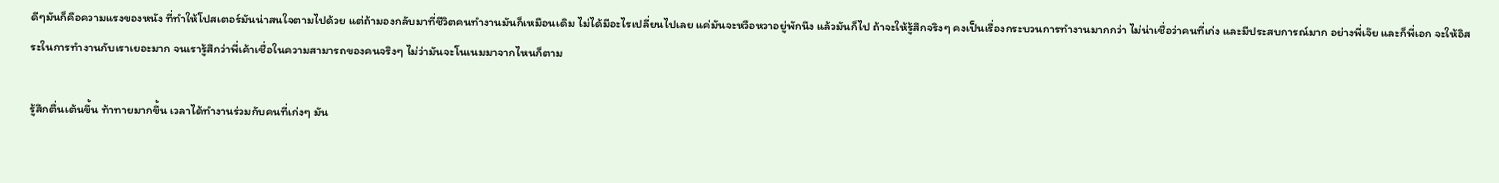ดีๆมันก็คือความแรงของหนัง ที่ทำให้โปสเตอร์มันน่าสนใจตามไปด้วย แต่ถ้ามองกลับมาที่ชีวิตคนทำงานมันก็เหมือนเดิม ไม่ได้มีอะไรเปลี่ยนไปเลย แค่มันจะหวือหวาอยู่พักนึง แล้วมันก็ไป ถ้าจะให้รู้สึกจริงๆ คงเป็นเรื่องกระบวนการทำงานมากกว่า ไม่น่าเชื่อว่าคนที่เก่ง และมีประสบการณ์มาก อย่างพี่เจ๊ย และก็พี่เอก จะให้อิสระในการทำงานกับเราเยอะมาก จนเรารู้สึกว่าพี่เค้าเชื่อในความสามารถของคนจริงๆ ไม่ว่ามันจะโนเนมมาจากไหนก็ตาม

รู้สึกตื่นเต้นขึ้น ท้าทายมากขึ้น เวลาได้ทำงานร่วมกับคนที่เก่งๆ มัน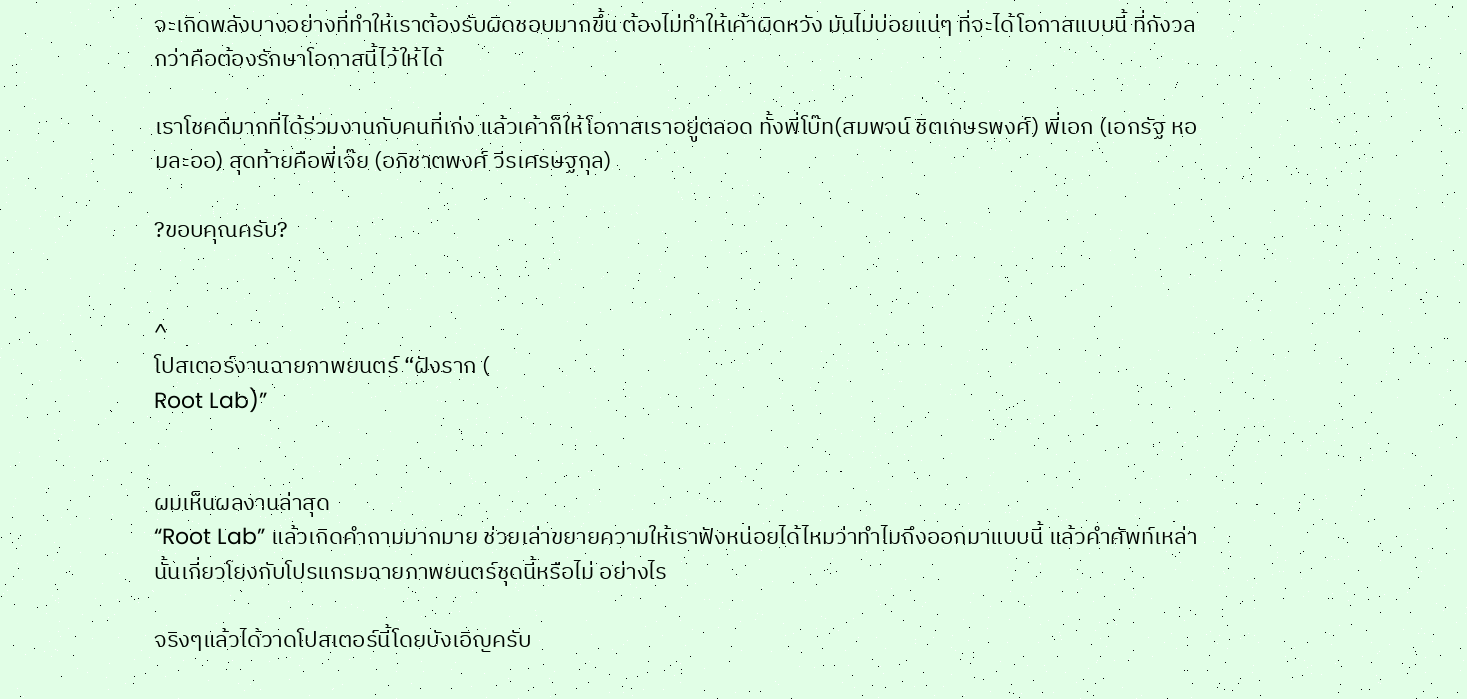จะเกิดพลังบางอย่างที่ทำให้เราต้องรับผิดชอบมากขึ้น ต้องไม่ทำให้เค้าผิดหวัง มันไม่บ่อยแน่ๆ ที่จะได้โอกาสแบบนี้ ที่กังวลกว่าคือต้องรักษาโอกาสนี้ไว้ให้ได้

เราโชคดีมากที่ได้ร่วมงานกับคนที่เก่ง แล้วเค้าก็ให้โอกาสเราอยู่ตลอด ทั้งพี่โบ๊ท(สมพจน์ ชิตเกษรพงศ์) พี่เอก (เอกรัฐ หอมละออ) สุดท้ายคือพี่เจ๊ย (อภิชาตพงศ์ วีรเศรษฐกุล)

?ขอบคุณครับ?


^
โปสเตอร์งานฉายภาพยนตร์ “ฝังราก (
Root Lab)”


ผมเห็นผลงานล่าสุด
“Root Lab” แล้วเกิดคำถามมากมาย ช่วยเล่าขยายความให้เราฟังหน่อยได้ไหมว่าทำไมถึงออกมาแบบนี้ แล้วคำศัพท์เหล่านั้นเกี่ยวโยงกับโปรแกรมฉายภาพยนตร์ชุดนี้หรือไม่ อย่างไร

จริงๆแล้วได้วาดโปสเตอร์นี้โดยบังเอิญครับ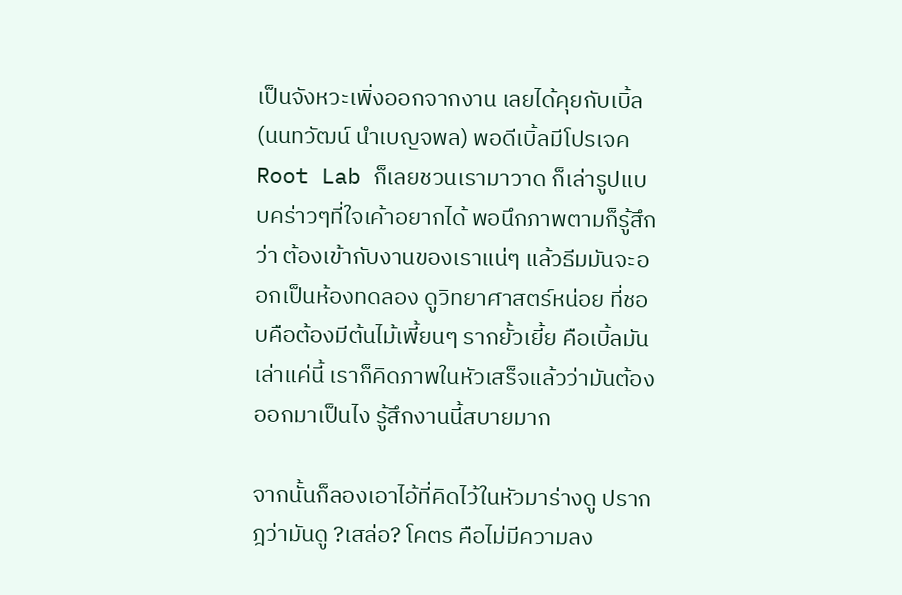เป็นจังหวะเพิ่งออกจากงาน เลยได้คุยกับเบิ้ล
(นนทวัฒน์ นำเบญจพล) พอดีเบิ้ลมีโปรเจค Root Lab ก็เลยชวนเรามาวาด ก็เล่ารูปแบบคร่าวๆที่ใจเค้าอยากได้ พอนึกภาพตามก็รู้สึกว่า ต้องเข้ากับงานของเราแน่ๆ แล้วธีมมันจะออกเป็นห้องทดลอง ดูวิทยาศาสตร์หน่อย ที่ชอบคือต้องมีต้นไม้เพี้ยนๆ รากยั้วเยี้ย คือเบิ้ลมันเล่าแค่นี้ เราก็คิดภาพในหัวเสร็จแล้วว่ามันต้องออกมาเป็นไง รู้สึกงานนี้สบายมาก

จากนั้นก็ลองเอาไอ้ที่คิดไว้ในหัวมาร่างดู ปรากฎว่ามันดู ?เสล่อ? โคตร คือไม่มีความลง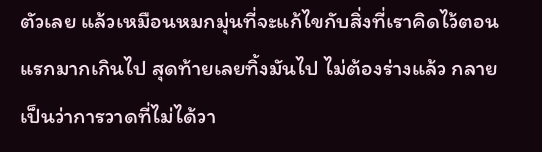ตัวเลย แล้วเหมือนหมกมุ่นที่จะแก้ไขกับสิ่งที่เราคิดไว้ตอนแรกมากเกินไป สุดท้ายเลยทิ้งมันไป ไม่ต้องร่างแล้ว กลายเป็นว่าการวาดที่ไม่ได้วา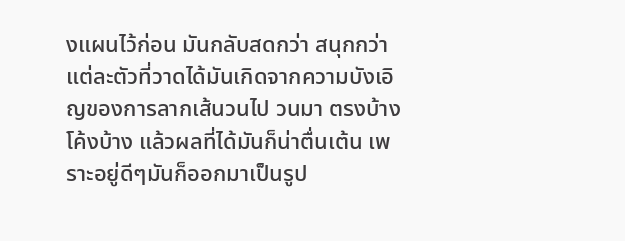งแผนไว้ก่อน มันกลับสดกว่า สนุกกว่า แต่ละตัวที่วาดได้มันเกิดจากความบังเอิญของการลากเส้นวนไป วนมา ตรงบ้าง โค้งบ้าง แล้วผลที่ได้มันก็น่าตื่นเต้น เพราะอยู่ดีๆมันก็ออกมาเป็นรูป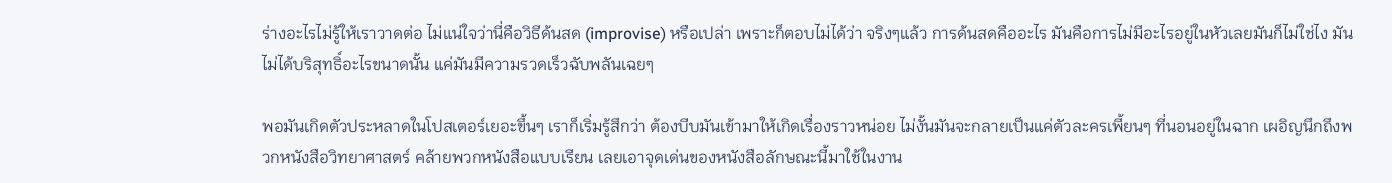ร่างอะไรไม่รู้ให้เราวาดต่อ ไม่แน่ใจว่านี่คือวิธีด้นสด (improvise) หรือเปล่า เพราะก็ตอบไม่ได้ว่า จริงๆแล้ว การด้นสดคืออะไร มันคือการไม่มีอะไรอยู่ในหัวเลยมันก็ไม่ใช่ไง มันไม่ได้บริสุทธิ์อะไรขนาดนั้น แค่มันมีความรวดเร็วฉับพลันเฉยๆ

พอมันเกิดตัวประหลาดในโปสเตอร์เยอะขึ้นๆ เราก็เริ่มรู้สึกว่า ต้องบีบมันเข้ามาให้เกิดเรื่องราวหน่อย ไม่งั้นมันจะกลายเป็นแค่ตัวละครเพี้ยนๆ ที่นอนอยู่ในฉาก เผอิญนึกถึงพวกหนังสือวิทยาศาสตร์ คล้ายพวกหนังสือแบบเรียน เลยเอาจุดเด่นของหนังสือลักษณะนี้มาใช้ในงาน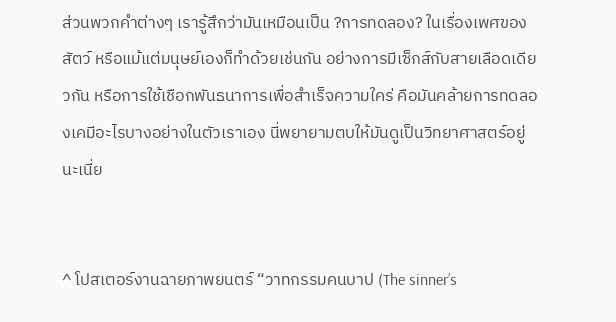ส่วนพวกคำต่างๆ เรารู้สึกว่ามันเหมือนเป็น ?การทดลอง? ในเรื่องเพศของสัตว์ หรือแม้แต่มนุษย์เองก็ทำด้วยเช่นกัน อย่างการมีเซ็กส์กับสายเลือดเดียวกัน หรือการใช้เชือกพันธนาการเพื่อสำเร็จความใคร่ คือมันคล้ายการทดลองเคมีอะไรบางอย่างในตัวเราเอง นี่พยายามตบให้มันดูเป็นวิทยาศาสตร์อยู่นะเนี่ย


^ โปสเตอร์งานฉายภาพยนตร์ “วาทกรรมคนบาป (The sinner’s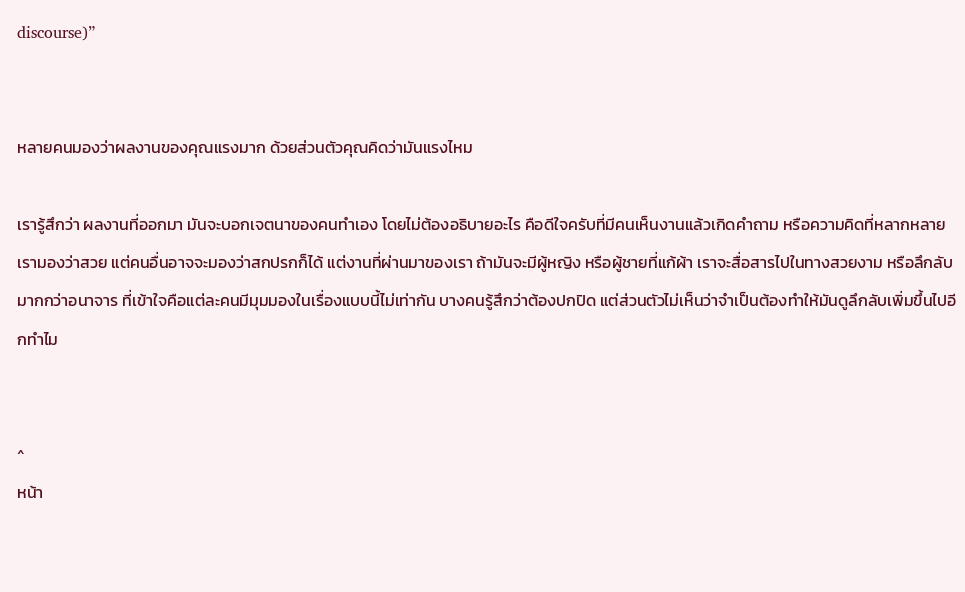discourse)”


หลายคนมองว่าผลงานของคุณแรงมาก ด้วยส่วนตัวคุณคิดว่ามันแรงไหม

เรารู้สึกว่า ผลงานที่ออกมา มันจะบอกเจตนาของคนทำเอง โดยไม่ต้องอธิบายอะไร คือดีใจครับที่มีคนเห็นงานแล้วเกิดคำถาม หรือความคิดที่หลากหลาย เรามองว่าสวย แต่คนอื่นอาจจะมองว่าสกปรกก็ได้ แต่งานที่ผ่านมาของเรา ถ้ามันจะมีผู้หญิง หรือผู้ชายที่แก้ผ้า เราจะสื่อสารไปในทางสวยงาม หรือลึกลับ มากกว่าอนาจาร ที่เข้าใจคือแต่ละคนมีมุมมองในเรื่องแบบนี้ไม่เท่ากัน บางคนรู้สึกว่าต้องปกปิด แต่ส่วนตัวไม่เห็นว่าจำเป็นต้องทำให้มันดูลึกลับเพิ่มขึ้นไปอีกทำไม


^
หน้า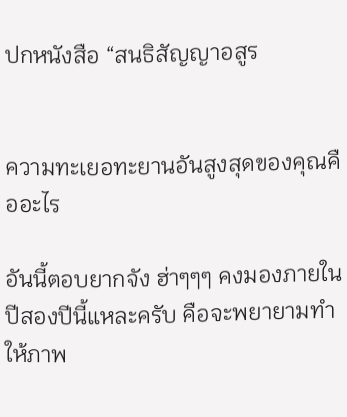ปกหนังสือ “สนธิสัญญาอสูร


ความทะเยอทะยานอันสูงสุดของคุณคืออะไร

อันนี้ตอบยากจัง ฮ่าๆๆๆ คงมองภายในปีสองปีนี้แหละครับ คือจะพยายามทำให้ภาพ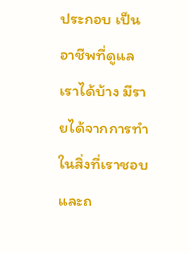ประกอบ เป็นอาชีพที่ดูแลเราได้บ้าง มีรายได้จากการทำในสิ่งที่เราชอบ และถ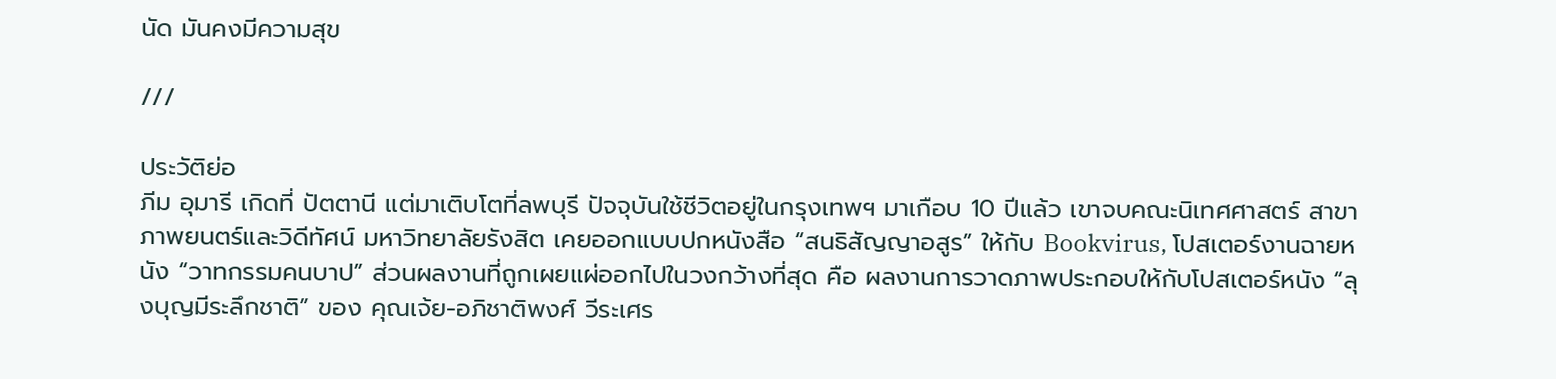นัด มันคงมีความสุข

///

ประวัติย่อ
ภีม อุมารี เกิดที่ ปัตตานี แต่มาเติบโตที่ลพบุรี ปัจจุบันใช้ชีวิตอยู่ในกรุงเทพฯ มาเกือบ 10 ปีแล้ว เขาจบคณะนิเทศศาสตร์ สาขาภาพยนตร์และวิดีทัศน์ มหาวิทยาลัยรังสิต เคยออกแบบปกหนังสือ “สนธิสัญญาอสูร” ให้กับ Bookvirus, โปสเตอร์งานฉายหนัง “วาทกรรมคนบาป” ส่วนผลงานที่ถูกเผยแผ่ออกไปในวงกว้างที่สุด คือ ผลงานการวาดภาพประกอบให้กับโปสเตอร์หนัง “ลุงบุญมีระลึกชาติ” ของ คุณเจ้ย-อภิชาติพงศ์ วีระเศร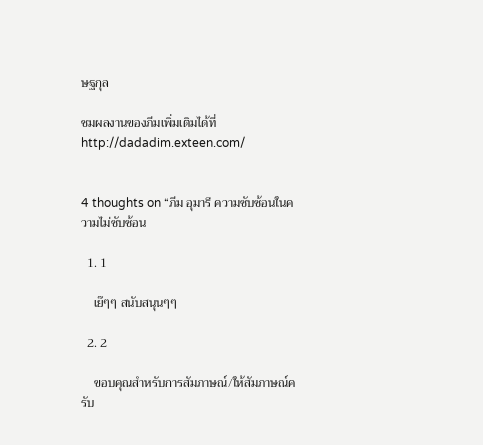ษฐกุล

ชมผลงานของภีมเพิ่มเติมได้ที่ http://dadadim.exteen.com/


4 thoughts on “ภีม อุมารี ความซับซ้อนในความไม่ซับซ้อน

  1. 1

    เย๊ๆๆ สนับสนุนๆๆ

  2. 2

    ขอบคุณสำหรับการสัมภาษณ์/ให้สัมภาษณ์ครับ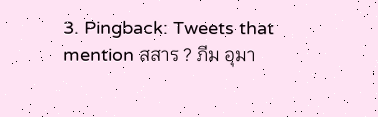3. Pingback: Tweets that mention สสาร ? ภีม อุมา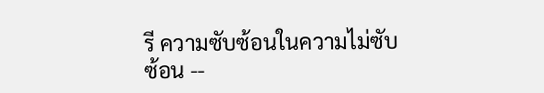รี ความซับซ้อนในความไม่ซับซ้อน --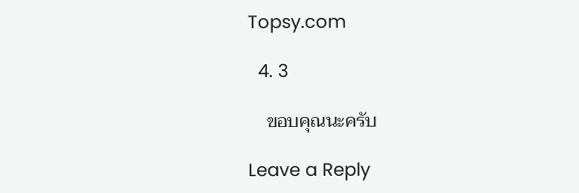Topsy.com

  4. 3

    ขอบคุณนะครับ

Leave a Reply